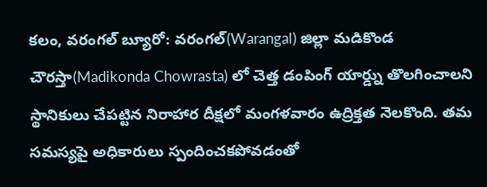కలం, వరంగల్ బ్యూరో: వరంగల్(Warangal) జిల్లా మడికొండ చౌరస్తా(Madikonda Chowrasta) లో చెత్త డంపింగ్ యార్డ్ను తొలగించాలని స్థానికులు చేపట్టిన నిరాహార దీక్షలో మంగళవారం ఉద్రిక్తత నెలకొంది. తమ సమస్యపై అధికారులు స్పందించకపోవడంతో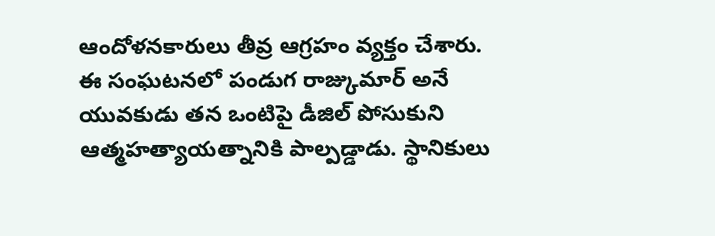ఆందోళనకారులు తీవ్ర ఆగ్రహం వ్యక్తం చేశారు. ఈ సంఘటనలో పండుగ రాజ్కుమార్ అనే యువకుడు తన ఒంటిపై డీజిల్ పోసుకుని ఆత్మహత్యాయత్నానికి పాల్పడ్డాడు. స్థానికులు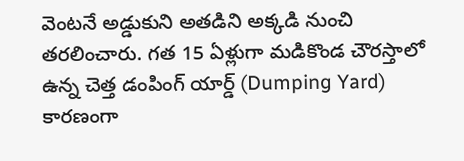వెంటనే అడ్డుకుని అతడిని అక్కడి నుంచి తరలించారు. గత 15 ఏళ్లుగా మడికొండ చౌరస్తాలో ఉన్న చెత్త డంపింగ్ యార్డ్ (Dumping Yard) కారణంగా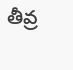తీవ్ర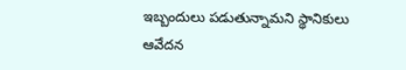ఇబ్బందులు పడుతున్నామని స్థానికులు ఆవేదన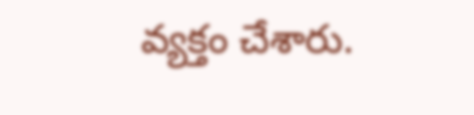వ్యక్తం చేశారు.